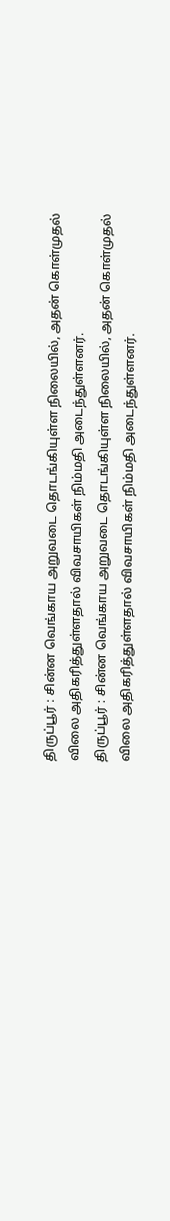திருப்பூர் : சின்ன வெங்காய அறுவடை தொடங்கியுள்ள நிலையில், அதன் கொள்முதல் விலை அதிகரித்துள்ளதால் விவசாயிகள் நிம்மதி அடைந்துள்ளனர்.
திருப்பூர் : சின்ன வெங்காய அறுவடை தொடங்கியுள்ள நிலையில், அதன் கொள்முதல் விலை அதிகரித்துள்ளதால் விவசாயிகள் நிம்மதி அடைந்துள்ளனர்.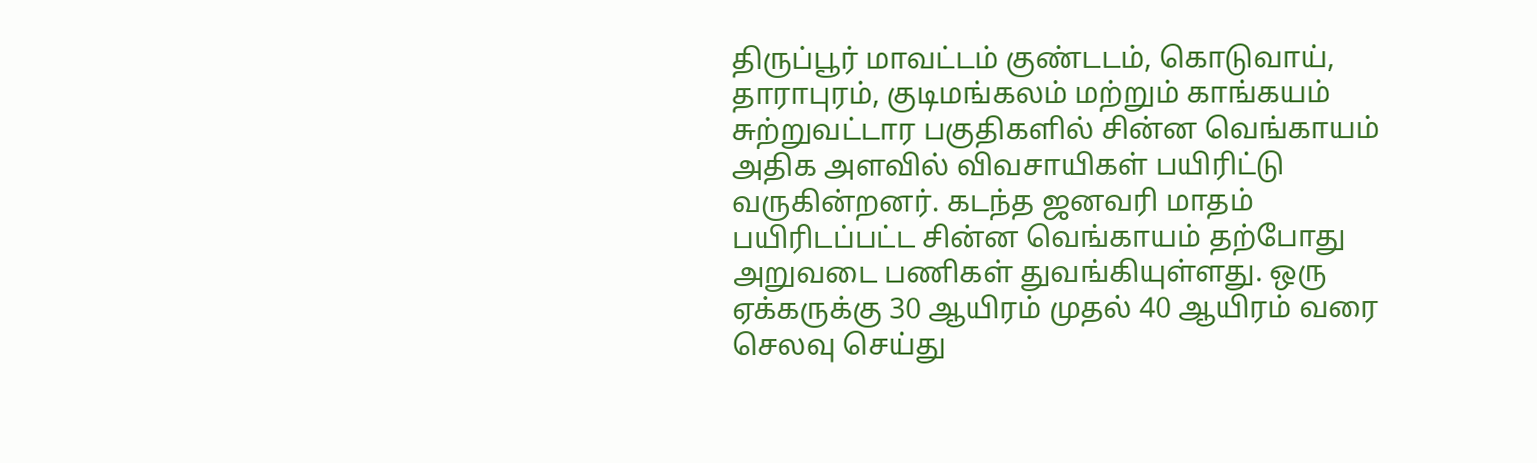திருப்பூர் மாவட்டம் குண்டடம், கொடுவாய், தாராபுரம், குடிமங்கலம் மற்றும் காங்கயம் சுற்றுவட்டார பகுதிகளில் சின்ன வெங்காயம் அதிக அளவில் விவசாயிகள் பயிரிட்டு வருகின்றனர். கடந்த ஜனவரி மாதம் பயிரிடப்பட்ட சின்ன வெங்காயம் தற்போது அறுவடை பணிகள் துவங்கியுள்ளது. ஒரு ஏக்கருக்கு 30 ஆயிரம் முதல் 40 ஆயிரம் வரை செலவு செய்து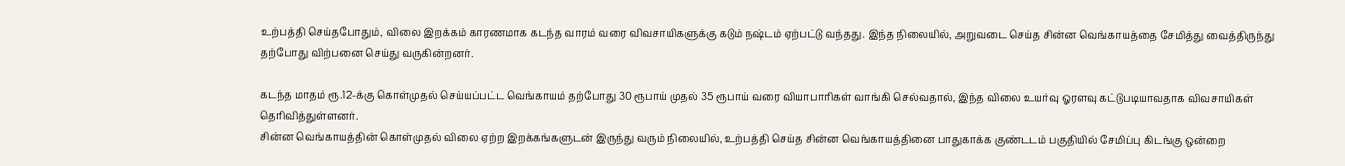உற்பத்தி செய்தபோதும், விலை இறக்கம் காரணமாக கடந்த வாரம் வரை விவசாயிகளுக்கு கடும் நஷ்டம் ஏற்பட்டு வந்தது. இந்த நிலையில், அறுவடை செய்த சின்ன வெங்காயத்தை சேமித்து வைத்திருந்து தற்போது விற்பனை செய்து வருகின்றனர்.

கடந்த மாதம் ரூ.12-க்கு கொள்முதல் செய்யப்பட்ட வெங்காயம் தற்போது 30 ரூபாய் முதல் 35 ரூபாய் வரை வியாபாரிகள் வாங்கி செல்வதால், இந்த விலை உயர்வு ஓரளவு கட்டுபடியாவதாக விவசாயிகள் தெரிவித்துள்ளனர்.
சின்ன வெங்காயத்தின் கொள்முதல் விலை ஏற்ற இறக்கங்களுடன் இருந்து வரும் நிலையில், உற்பத்தி செய்த சின்ன வெங்காயத்தினை பாதுகாக்க குண்டடம் பகுதியில் சேமிப்பு கிடங்கு ஒன்றை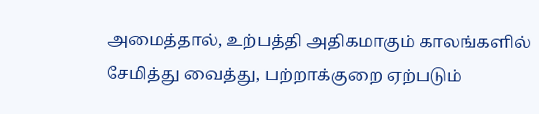அமைத்தால், உற்பத்தி அதிகமாகும் காலங்களில் சேமித்து வைத்து, பற்றாக்குறை ஏற்படும்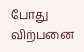போது விற்பனை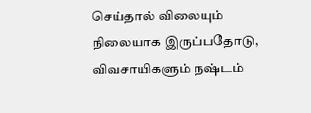செய்தால் விலையும் நிலையாக இருப்பதோடு, விவசாயிகளும் நஷ்டம்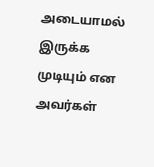அடையாமல் இருக்க முடியும் என அவர்கள்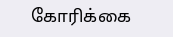கோரிக்கை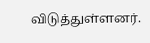விடுத்துள்ளனர்.